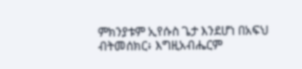ምክንያቱም ኢየሱስ ጌታ እንደሆነ በአፍህ ብትመሰክር፥ እግዚአብሔርም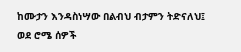ከሙታን እንዳስነሣው በልብህ ብታምን ትድናለህ፤
ወደ ሮሜ ሰዎች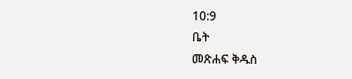10:9
ቤት
መጽሐፍ ቅዱስ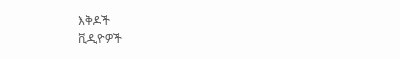እቅዶች
ቪዲዮዎች